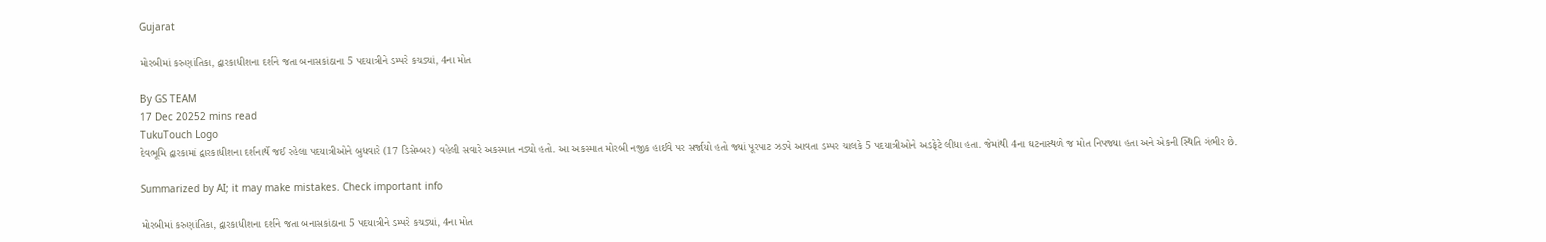Gujarat

મોરબીમાં કરુણાંતિકા, દ્વારકાધીશના દર્શને જતા બનાસકાંઠાના 5 પદયાત્રીને ડમ્પરે કચડ્યાં, 4ના મોત

By GS TEAM
17 Dec 20252 mins read
TukuTouch Logo
દેવભૂમિ દ્વારકામાં દ્વારકાધીશના દર્શનાર્થે જઈ રહેલા પદયાત્રીઓને બુધવારે (17 ડિસેમ્બર) વહેલી સવારે અકસ્માત નડ્યો હતો. આ અકસ્માત મોરબી નજીક હાઈવે પર સર્જાયો હતો જ્યાં પૂરપાટ ઝડપે આવતા ડમ્પર ચાલકે 5 પદયાત્રીઓને અડફેટે લીધા હતા. જેમાંથી 4ના ઘટનાસ્થળે જ મોત નિપજ્યા હતા અને એકની સ્થિતિ ગંભીર છે.

Summarized by AI; it may make mistakes. Check important info

મોરબીમાં કરુણાંતિકા, દ્વારકાધીશના દર્શને જતા બનાસકાંઠાના 5 પદયાત્રીને ડમ્પરે કચડ્યાં, 4ના મોત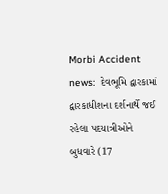Morbi Accident news:  દેવભૂમિ દ્વારકામાં દ્વારકાધીશના દર્શનાર્થે જઈ રહેલા પદયાત્રીઓને બુધવારે (17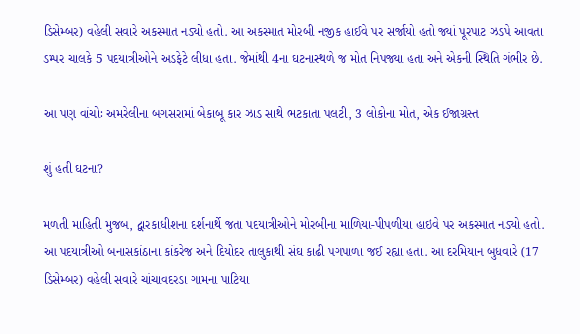ડિસેમ્બર) વહેલી સવારે અકસ્માત નડ્યો હતો. આ અકસ્માત મોરબી નજીક હાઈવે પર સર્જાયો હતો જ્યાં પૂરપાટ ઝડપે આવતા ડમ્પર ચાલકે 5 પદયાત્રીઓને અડફેટે લીધા હતા. જેમાંથી 4ના ઘટનાસ્થળે જ મોત નિપજ્યા હતા અને એકની સ્થિતિ ગંભીર છે.

આ પણ વાંચોઃ અમરેલીના બગસરામાં બેકાબૂ કાર ઝાડ સાથે ભટકાતા પલટી, 3 લોકોના મોત, એક ઈજાગ્રસ્ત

શું હતી ઘટના?

મળતી માહિતી મુજબ, દ્વારકાધીશના દર્શનાર્થે જતા પદયાત્રીઓને મોરબીના માળિયા-પીપળીયા હાઇવે પર અકસ્માત નડ્યો હતો. આ પદયાત્રીઓ બનાસકાંઠાના કાંકરેજ અને દિયોદર તાલુકાથી સંઘ કાઢી પગપાળા જઈ રહ્યા હતા. આ દરમિયાન બુધવારે (17 ડિસેમ્બર) વહેલી સવારે ચાંચાવદરડા ગામના પાટિયા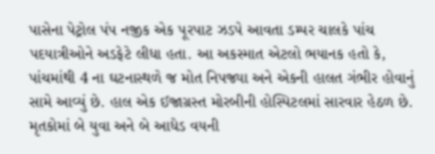પાસેના પેટ્રોલ પંપ નજીક એક પૂરપાટ ઝડપે આવતા ડમ્પર ચાલકે પાંચ પદયાત્રીઓને અડફેટે લીધા હતા. આ અકસ્માત એટલો ભયાનક હતો કે, પાંચમાંથી 4 ના ઘટનાસ્થળે જ મોત નિપજ્યા અને એકની હાલત ગંભીર હોવાનું સામે આવ્યું છે. હાલ એક ઈજાગ્રસ્ત મોરબીની હોસ્પિટલમાં સારવાર હેઠળ છે. મૃતકોમાં બે યુવા અને બે આધેડ વયની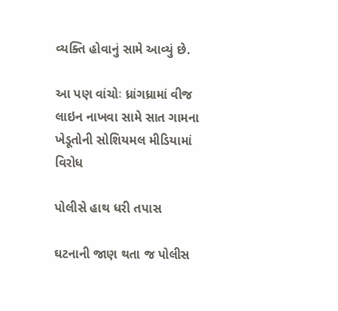વ્યક્તિ હોવાનું સામે આવ્યું છે.

આ પણ વાંચોઃ ધ્રાંગધ્રામાં વીજ લાઇન નાખવા સામે સાત ગામના ખેડૂતોની સોશિયમલ મીડિયામાં વિરોધ

પોલીસે હાથ ધરી તપાસ

ઘટનાની જાણ થતા જ પોલીસ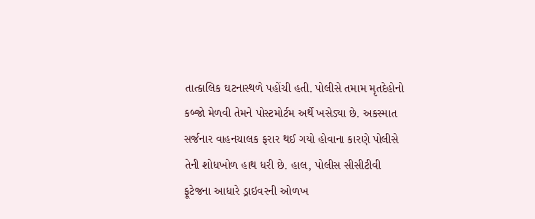તાત્કાલિક ઘટનાસ્થળે પહોંચી હતી. પોલીસે તમામ મૃતદેહોનો કબ્જો મેળવી તેમને પોસ્ટમોર્ટમ અર્થે ખસેડ્યા છે. અકસ્માત સર્જનાર વાહનચાલક ફરાર થઈ ગયો હોવાના કારણે પોલીસે તેની શોધખોળ હાથ ધરી છે. હાલ, પોલીસ સીસીટીવી ફૂટેજના આધારે ડ્રાઇવરની ઓળખ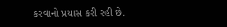કરવાનો પ્રયાસ કરી રહી છે.